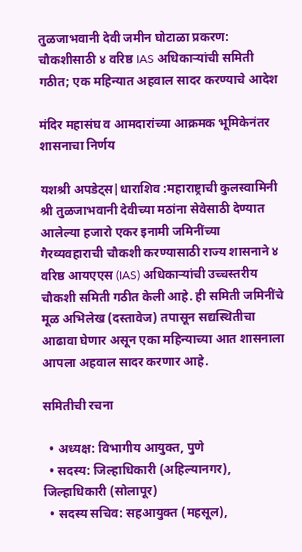तुळजाभवानी देवी जमीन घोटाळा प्रकरण: चौकशीसाठी ४ वरिष्ठ IAS अधिकाऱ्यांची समिती गठीत; एक महिन्यात अहवाल सादर करण्याचे आदेश

मंदिर महासंघ व आमदारांच्या आक्रमक भूमिकेनंतर शासनाचा निर्णय

यशश्री अपडेट्स|धाराशिव :महाराष्ट्राची कुलस्वामिनी श्री तुळजाभवानी देवीच्या मठांना सेवेसाठी देण्यात आलेल्या हजारो एकर इनामी जमिनींच्या गैरव्यवहाराची चौकशी करण्यासाठी राज्य शासनाने ४ वरिष्ठ आयएएस (IAS) अधिकाऱ्यांची उच्चस्तरीय चौकशी समिती गठीत केली आहे. ही समिती जमिनींचे मूळ अभिलेख (दस्तावेज) तपासून सद्यस्थितीचा आढावा घेणार असून एका महिन्याच्या आत शासनाला आपला अहवाल सादर करणार आहे.

समितीची रचना

  • अध्यक्ष: विभागीय आयुक्त, पुणे
  • सदस्य: जिल्हाधिकारी (अहिल्यानगर), जिल्हाधिकारी (सोलापूर)
  • सदस्य सचिव: सहआयुक्त (महसूल),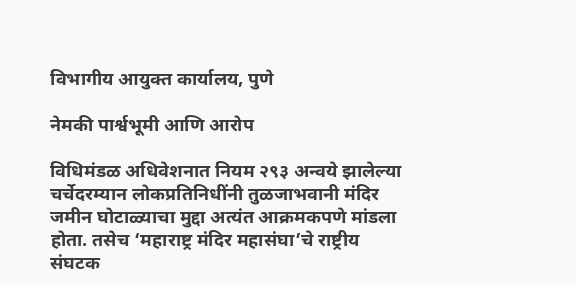विभागीय आयुक्त कार्यालय, पुणे

नेमकी पार्श्वभूमी आणि आरोप

विधिमंडळ अधिवेशनात नियम २९३ अन्वये झालेल्या चर्चेदरम्यान लोकप्रतिनिधींनी तुळजाभवानी मंदिर जमीन घोटाळ्याचा मुद्दा अत्यंत आक्रमकपणे मांडला होता. तसेच ‘महाराष्ट्र मंदिर महासंघा’चे राष्ट्रीय संघटक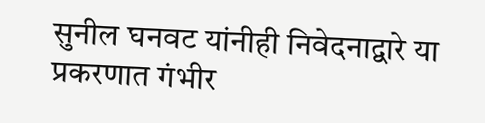सुनील घनवट यांनीही निवेदनाद्वारे या प्रकरणात गंभीर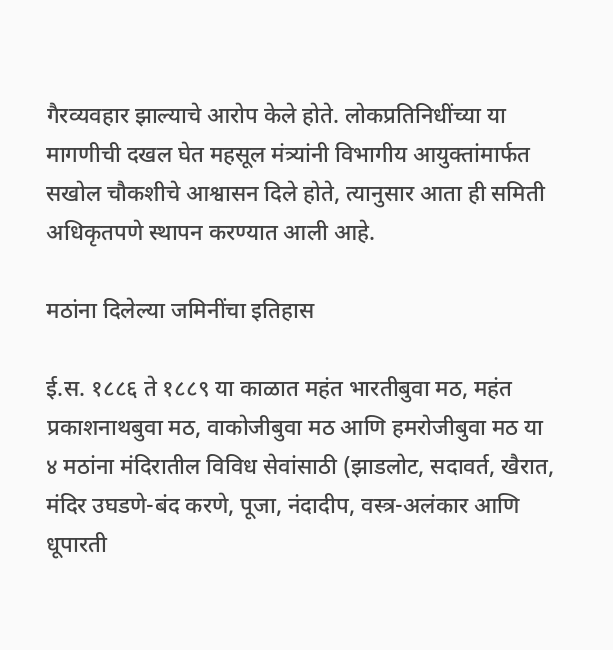गैरव्यवहार झाल्याचे आरोप केले होते. लोकप्रतिनिधींच्या या मागणीची दखल घेत महसूल मंत्र्यांनी विभागीय आयुक्तांमार्फत सखोल चौकशीचे आश्वासन दिले होते, त्यानुसार आता ही समिती अधिकृतपणे स्थापन करण्यात आली आहे.

मठांना दिलेल्या जमिनींचा इतिहास

ई.स. १८८६ ते १८८९ या काळात महंत भारतीबुवा मठ, महंत प्रकाशनाथबुवा मठ, वाकोजीबुवा मठ आणि हमरोजीबुवा मठ या ४ मठांना मंदिरातील विविध सेवांसाठी (झाडलोट, सदावर्त, खैरात, मंदिर उघडणे-बंद करणे, पूजा, नंदादीप, वस्त्र-अलंकार आणि धूपारती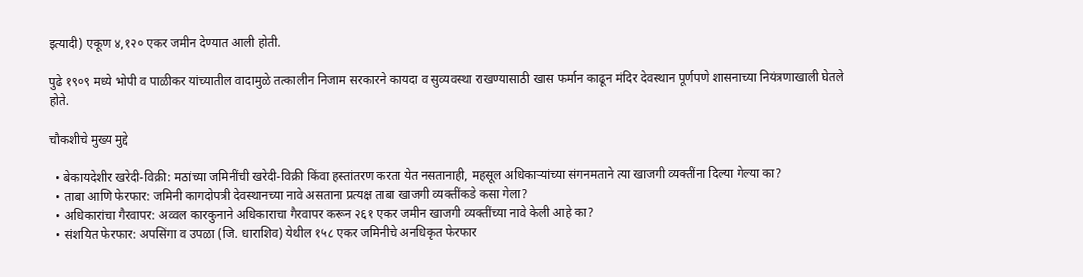इत्यादी) एकूण ४,१२० एकर जमीन देण्यात आली होती.

पुढे १९०९ मध्ये भोपी व पाळीकर यांच्यातील वादामुळे तत्कालीन निजाम सरकारने कायदा व सुव्यवस्था राखण्यासाठी खास फर्मान काढून मंदिर देवस्थान पूर्णपणे शासनाच्या नियंत्रणाखाली घेतले होते.

चौकशीचे मुख्य मुद्दे

  • बेकायदेशीर खरेदी-विक्री: मठांच्या जमिनींची खरेदी-विक्री किंवा हस्तांतरण करता येत नसतानाही, महसूल अधिकाऱ्यांच्या संगनमताने त्या खाजगी व्यक्तींना दिल्या गेल्या का?
  • ताबा आणि फेरफार: जमिनी कागदोपत्री देवस्थानच्या नावे असताना प्रत्यक्ष ताबा खाजगी व्यक्तींकडे कसा गेला?
  • अधिकारांचा गैरवापर: अव्वल कारकुनाने अधिकाराचा गैरवापर करून २६१ एकर जमीन खाजगी व्यक्तींच्या नावे केली आहे का?
  • संशयित फेरफार: अपसिंगा व उपळा (जि. धाराशिव) येथील १५८ एकर जमिनीचे अनधिकृत फेरफार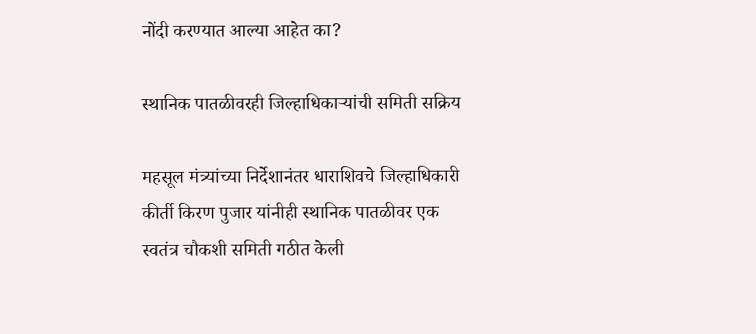नोंदी करण्यात आल्या आहेत का?

स्थानिक पातळीवरही जिल्हाधिकाऱ्यांची समिती सक्रिय

महसूल मंत्र्यांच्या निर्देशानंतर धाराशिवचे जिल्हाधिकारी कीर्ती किरण पुजार यांनीही स्थानिक पातळीवर एक स्वतंत्र चौकशी समिती गठीत केली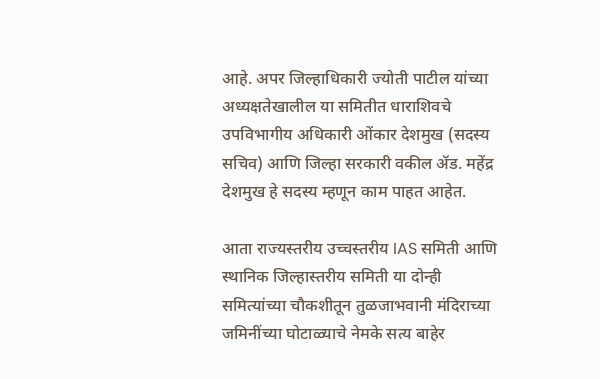आहे. अपर जिल्हाधिकारी ज्योती पाटील यांच्या अध्यक्षतेखालील या समितीत धाराशिवचे उपविभागीय अधिकारी ओंकार देशमुख (सदस्य सचिव) आणि जिल्हा सरकारी वकील ॲड. महेंद्र देशमुख हे सदस्य म्हणून काम पाहत आहेत.

आता राज्यस्तरीय उच्चस्तरीय IAS समिती आणि स्थानिक जिल्हास्तरीय समिती या दोन्ही समित्यांच्या चौकशीतून तुळजाभवानी मंदिराच्या जमिनींच्या घोटाळ्याचे नेमके सत्य बाहेर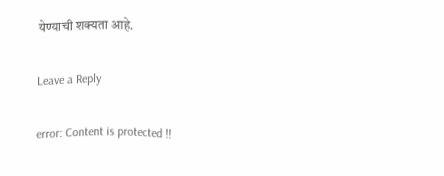येण्याची शक्यता आहे.

Leave a Reply

error: Content is protected !!